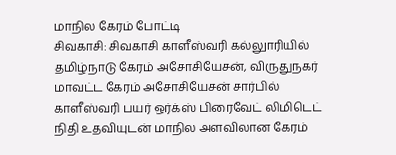மாநில கேரம் போட்டி
சிவகாசி: சிவகாசி காளீஸ்வரி கல்லுாரியில் தமிழ்நாடு கேரம் அசோசியேசன், விருதுநகர் மாவட்ட கேரம் அசோசியேசன் சார்பில் காளீஸ்வரி பயர் ஒர்க்ஸ் பிரைவேட் லிமிடெட் நிதி உதவியுடன் மாநில அளவிலான கேரம்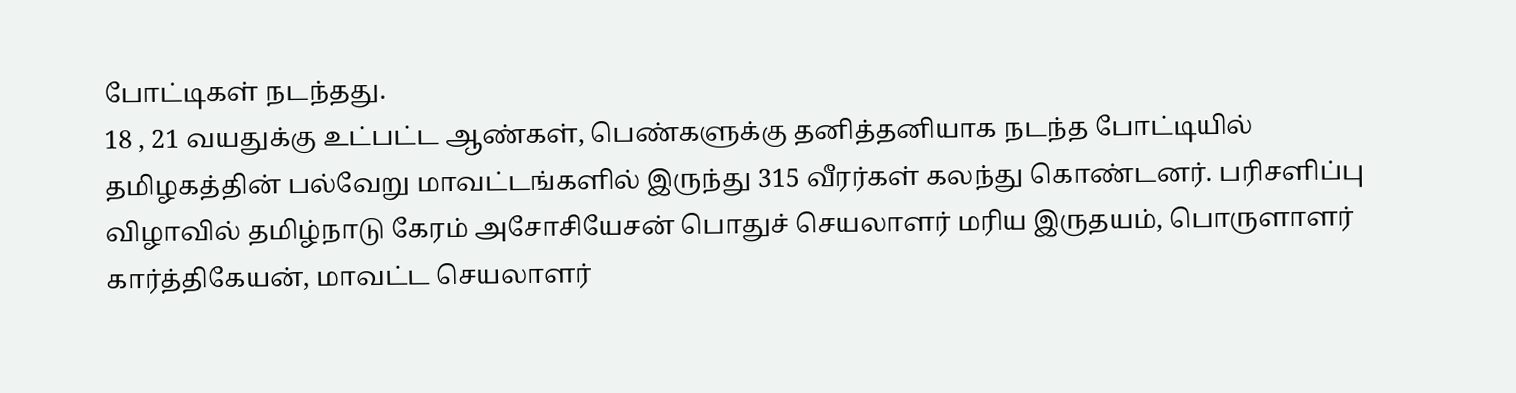போட்டிகள் நடந்தது.
18 , 21 வயதுக்கு உட்பட்ட ஆண்கள், பெண்களுக்கு தனித்தனியாக நடந்த போட்டியில் தமிழகத்தின் பல்வேறு மாவட்டங்களில் இருந்து 315 வீரர்கள் கலந்து கொண்டனர். பரிசளிப்பு விழாவில் தமிழ்நாடு கேரம் அசோசியேசன் பொதுச் செயலாளர் மரிய இருதயம், பொருளாளர் கார்த்திகேயன், மாவட்ட செயலாளர்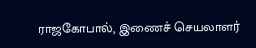ராஜகோபால், இணைச் செயலாளர்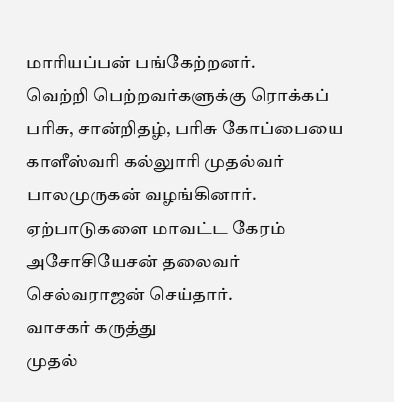மாரியப்பன் பங்கேற்றனர்.
வெற்றி பெற்றவர்களுக்கு ரொக்கப் பரிசு, சான்றிதழ், பரிசு கோப்பையை காளீஸ்வரி கல்லுாரி முதல்வர் பாலமுருகன் வழங்கினார். ஏற்பாடுகளை மாவட்ட கேரம் அசோசியேசன் தலைவர் செல்வராஜன் செய்தார்.
வாசகர் கருத்து
முதல்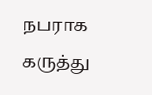நபராக கருத்து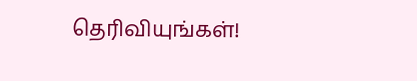தெரிவியுங்கள்!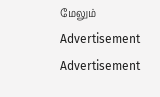மேலும்
Advertisement
Advertisement